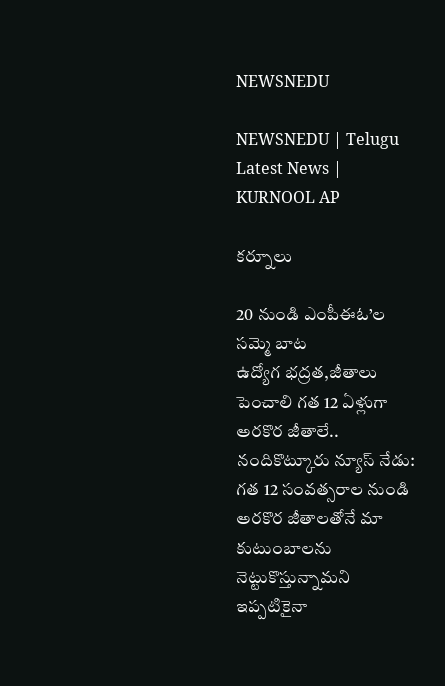NEWSNEDU

NEWSNEDU | Telugu Latest News | KURNOOL AP

కర్నూలు

20 నుండి ఎంపీఈఓ’ల సమ్మె బాట
ఉద్యోగ భద్రత,జీతాలు పెంచాలి గత 12 ఏళ్లుగా అరకొర జీతాలే.. నందికొట్కూరు న్యూస్ నేడు: గత 12 సంవత్సరాల నుండి అరకొర జీతాలతోనే మా కుటుంబాలను నెట్టుకొస్తున్నామని ఇప్పటికైనా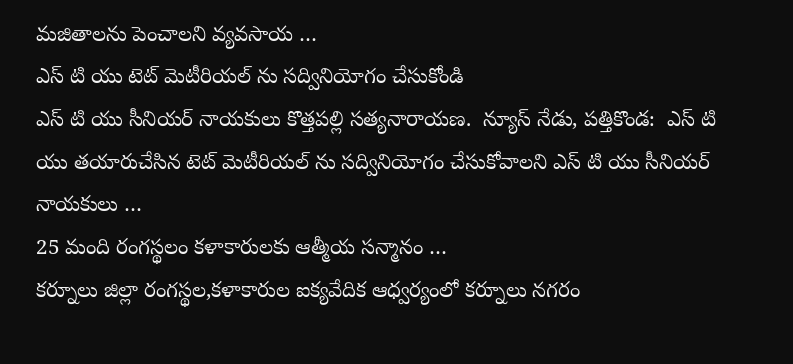మజితాలను పెంచాలని వ్యవసాయ …
ఎస్ టి యు టెట్ మెటీరియల్ ను సద్వినియోగం చేసుకోండి
ఎస్ టి యు సీనియర్ నాయకులు కొత్తపల్లి సత్యనారాయణ.  న్యూస్ నేడు, పత్తికొండ:  ఎస్ టి యు తయారుచేసిన టెట్ మెటీరియల్ ను సద్వినియోగం చేసుకోవాలని ఎస్ టి యు సీనియర్ నాయకులు …
25 మంది రంగస్థలం కళాకారులకు ఆత్మీయ సన్మానం …
కర్నూలు జిల్లా రంగస్థల,కళాకారుల ఐక్యవేదిక ఆధ్వర్యంలో కర్నూలు నగరం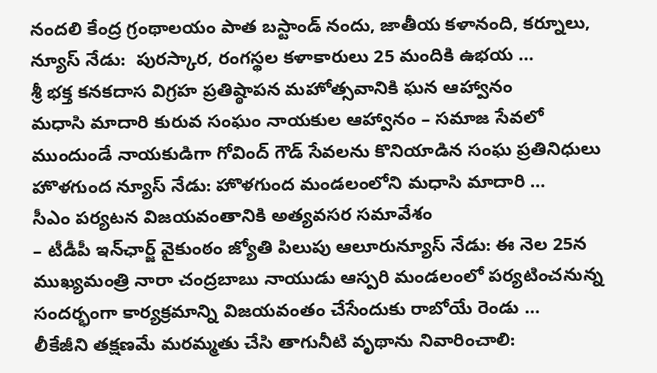నందలి కేంద్ర గ్రంథాలయం పాత బస్టాండ్ నందు, జాతీయ కళానంది, కర్నూలు, న్యూస్ నేడు:  పురస్కార, రంగస్థల కళాకారులు 25 మందికి ఉభయ …
శ్రీ భక్త కనకదాస విగ్రహ ప్రతిష్ఠాపన మహోత్సవానికి ఘన ఆహ్వానం
మధాసి మాదారి కురువ సంఘం నాయకుల ఆహ్వానం – సమాజ సేవలో ముందుండే నాయకుడిగా గోవింద్ గౌడ్ సేవలను కొనియాడిన సంఘ ప్రతినిధులు హొళగుంద న్యూస్ నేడు: హొళగుంద మండలంలోని మధాసి మాదారి …
సీఎం పర్యటన విజయవంతానికి అత్యవసర సమావేశం
– టీడీపీ ఇన్‌ఛార్జ్ వైకుంఠం జ్యోతి పిలుపు ఆలూరున్యూస్ నేడు: ఈ నెల 25న ముఖ్యమంత్రి నారా చంద్రబాబు నాయుడు ఆస్పరి మండలంలో పర్యటించనున్న సందర్భంగా కార్యక్రమాన్ని విజయవంతం చేసేందుకు రాబోయే రెండు …
లీకేజీని తక్షణమే మరమ్మతు చేసి తాగునీటి వృథాను నివారించాలి: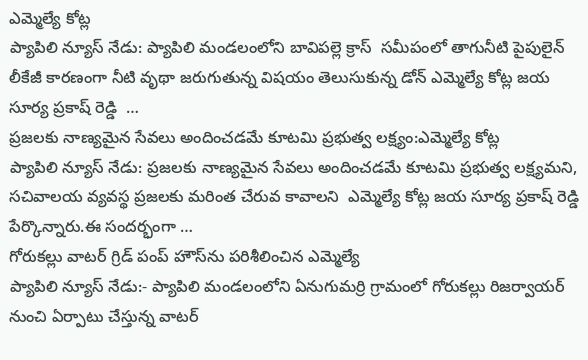ఎమ్మెల్యే కోట్ల
ప్యాపిలి న్యూస్ నేడు: ప్యాపిలి మండలంలోని బావిపల్లె క్రాస్  సమీపంలో తాగునీటి పైపులైన్ లీకేజీ కారణంగా నీటి వృథా జరుగుతున్న విషయం తెలుసుకున్న డోన్ ఎమ్మెల్యే కోట్ల జయ సూర్య ప్రకాష్ రెడ్డి  …
ప్రజలకు నాణ్యమైన సేవలు అందించడమే కూటమి ప్రభుత్వ లక్ష్యం:ఎమ్మెల్యే కోట్ల
ప్యాపిలి న్యూస్ నేడు: ప్రజలకు నాణ్యమైన సేవలు అందించడమే కూటమి ప్రభుత్వ లక్ష్యమని, సచివాలయ వ్యవస్థ ప్రజలకు మరింత చేరువ కావాలని  ఎమ్మెల్యే కోట్ల జయ సూర్య ప్రకాష్ రెడ్డి పేర్కొన్నారు.ఈ సందర్భంగా …
గోరుకల్లు వాటర్ గ్రిడ్ పంప్ హౌస్‌ను పరిశీలించిన ఎమ్మెల్యే
ప్యాపిలి న్యూస్ నేడు:- ప్యాపిలి మండలంలోని ఏనుగుమర్రి గ్రామంలో గోరుకల్లు రిజర్వాయర్ నుంచి ఏర్పాటు చేస్తున్న వాటర్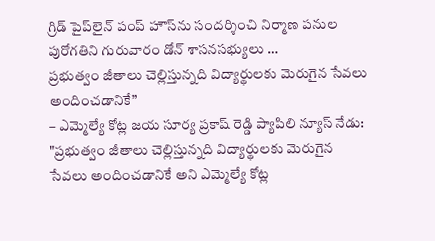గ్రిడ్ పైప్‌లైన్ పంప్ హౌస్‌ను సందర్శించి నిర్మాణ పనుల పురోగతిని గురువారం డోన్ శాసనసభ్యులు …
ప్రభుత్వం జీతాలు చెల్లిస్తున్నది విద్యార్థులకు మెరుగైన సేవలు అందించడానికే”
– ఎమ్మెల్యే కోట్ల జయ సూర్య ప్రకాష్ రెడ్డి ప్యాపిలి న్యూస్ నేడు: "ప్రభుత్వం జీతాలు చెల్లిస్తున్నది విద్యార్థులకు మెరుగైన సేవలు అందించడానికే అని ఎమ్మెల్యే కోట్ల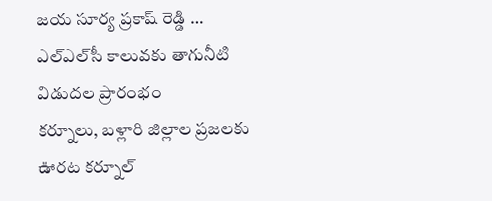జయ సూర్య ప్రకాష్ రెడ్డి …
ఎల్‌ఎల్‌సీ కాలువకు తాగునీటి విడుదల ప్రారంభం
కర్నూలు, బళ్లారి జిల్లాల ప్రజలకు ఊరట కర్నూల్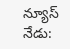న్యూస్ నేడు: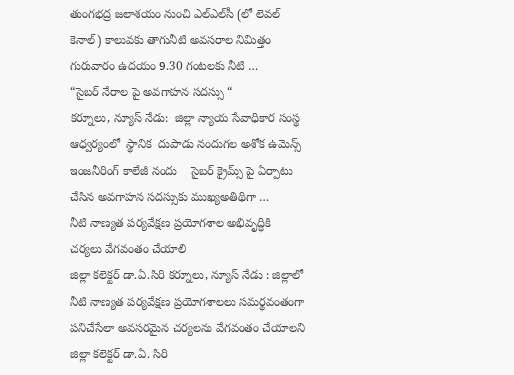తుంగభద్ర జలాశయం నుంచి ఎల్‌ఎల్‌సీ (లో లెవల్ కెనాల్) కాలువకు తాగునీటి అవసరాల నిమిత్తం గురువారం ఉదయం 9.30 గంటలకు నీటి …
“సైబర్ నేరాల పై అవగాహన సదస్సు “
కర్నూలు, న్యూస్ నేడు:  జిల్లా న్యాయ సేవాధికార సంస్థ ఆధ్వర్యంలో  స్థానిక  దుపాడు నందుగల అశోక ఉమెన్స్ ఇంజనీరింగ్ కాలేజీ నందు    సైబర్ క్రైమ్స్ పై ఏర్పాటు చేసిన అవగాహన సదస్సుకు ముఖ్యఅతిథిగా …
నీటి నాణ్యత పర్యవేక్షణ ప్రయోగశాల అభివృద్ధికి చర్యలు వేగవంతం చేయాలి
జిల్లా కలెక్టర్ డా.ఏ.సిరి కర్నూలు, న్యూస్ నేడు : జిల్లాలో నీటి నాణ్యత పర్యవేక్షణ ప్రయోగశాలలు సమర్థవంతంగా పనిచేసేలా అవసరమైన చర్యలను వేగవంతం చేయాలని జిల్లా కలెక్టర్ డా.ఏ. సిరి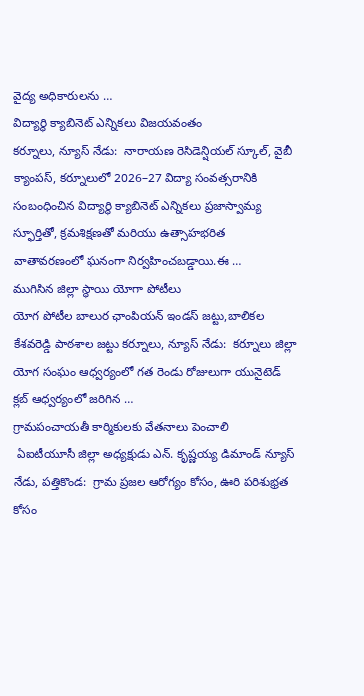వైద్య అధికారులను …
విద్యార్థి క్యాబినెట్ ఎన్నికలు విజయవంతం
కర్నూలు, న్యూస్ నేడు:  నారాయణ రెసిడెన్షియల్ స్కూల్, వైబీ క్యాంపస్, కర్నూలులో 2026–27 విద్యా సంవత్సరానికి సంబంధించిన విద్యార్థి క్యాబినెట్ ఎన్నికలు ప్రజాస్వామ్య స్ఫూర్తితో, క్రమశిక్షణతో మరియు ఉత్సాహభరిత వాతావరణంలో ఘనంగా నిర్వహించబడ్డాయి.ఈ …
ముగిసిన జిల్లా స్థాయి యోగా పోటీలు
యోగ పోటీల బాలుర ఛాంపియన్ ఇండస్ జట్టు,బాలికల కేశవరెడ్డి పాఠశాల జట్టు కర్నూలు, న్యూస్ నేడు:  కర్నూలు జిల్లా యోగ సంఘం ఆధ్వర్యంలో గత రెండు రోజులుగా యునైటెడ్ క్లబ్ ఆధ్వర్యంలో జరిగిన …
గ్రామపంచాయతీ కార్మికులకు వేతనాలు పెంచాలి
 ఏఐటీయూసీ జిల్లా అధ్యక్షుడు ఎన్. కృష్ణయ్య డిమాండ్ న్యూస్ నేడు, పత్తికొండ:  గ్రామ ప్రజల ఆరోగ్యం కోసం, ఊరి పరిశుభ్రత కోసం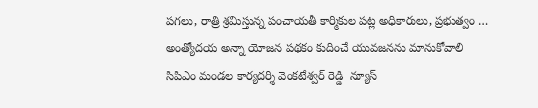పగలు, రాత్రి శ్రమిస్తున్న పంచాయతీ కార్మికుల పట్ల అధికారులు, ప్రభుత్వం …
అంత్యోదయ అన్నా యోజన పథకం కుదించే యువజనను మానుకోవాలి
సిపిఎం మండల కార్యదర్శి వెంకటేశ్వర్ రెడ్డి  న్యూస్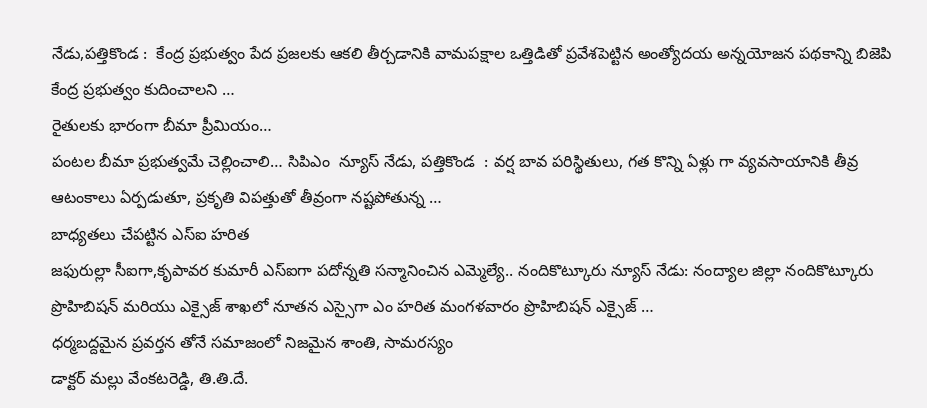నేడు,పత్తికొండ :  కేంద్ర ప్రభుత్వం పేద ప్రజలకు ఆకలి తీర్చడానికి వామపక్షాల ఒత్తిడితో ప్రవేశపెట్టిన అంత్యోదయ అన్నయోజన పథకాన్ని బిజెపి కేంద్ర ప్రభుత్వం కుదించాలని …
రైతులకు భారంగా బీమా ప్రీమియం…
పంటల బీమా ప్రభుత్వమే చెల్లించాలి… సిపిఎం  న్యూస్ నేడు, పత్తికొండ  : వర్ష బావ పరిస్థితులు, గత కొన్ని ఏళ్లు గా వ్యవసాయానికి తీవ్ర ఆటంకాలు ఏర్పడుతూ, ప్రకృతి విపత్తుతో తీవ్రంగా నష్టపోతున్న …
బాధ్యతలు చేపట్టిన ఎస్ఐ హరిత
జఫురుల్లా సీఐగా,కృపావర కుమారీ ఎస్ఐగా పదోన్నతి సన్మానించిన ఎమ్మెల్యే.. నందికొట్కూరు న్యూస్ నేడు: నంద్యాల జిల్లా నందికొట్కూరు ప్రొహిబిషన్ మరియు ఎక్సైజ్ శాఖలో నూతన ఎస్సైగా ఎం హరిత మంగళవారం ప్రొహిబిషన్ ఎక్సైజ్ …
ధర్మబద్దమైన ప్రవర్తన తోనే సమాజంలో నిజమైన శాంతి, సామరస్యం
డాక్టర్ మల్లు వేంకటరెడ్డి, తి.తి.దే.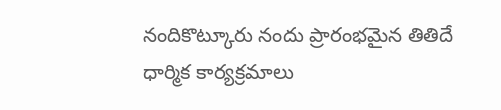నందికొట్కూరు నందు ప్రారంభమైన తితిదే ధార్మిక కార్యక్రమాలు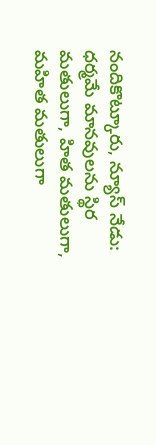నందికొట్కూరు, న్యూస్ నేడు:  ధర్మమే మానవులను స్థిర మతులుగా, హిత మతులుగా, మహిత మతులుగా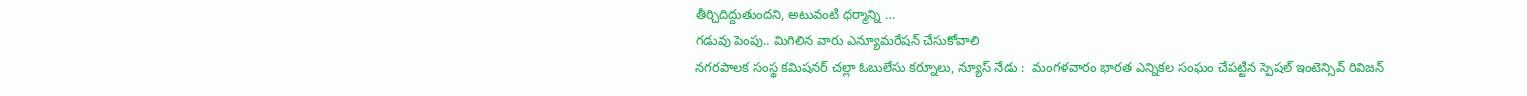తీర్చిదిద్దుతుందని, అటువంటి ధర్మాన్ని …
గడువు పెంపు.. మిగిలిన వారు ఎన్యూమరేషన్ చేసుకోవాలి
నగరపాలక సంస్థ కమిషనర్ చల్లా ఓబులేసు కర్నూలు, న్యూస్ నేడు :  మంగళవారం భారత ఎన్నికల సంఘం చేపట్టిన స్పెషల్ ఇంటెన్సివ్ రివిజన్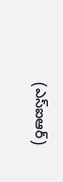(ఎస్‌ఐఆర్)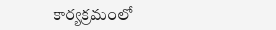కార్యక్రమంలో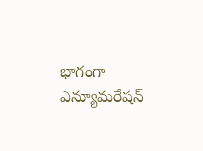భాగంగా ఎన్యూమరేషన్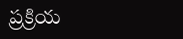ప్రక్రియ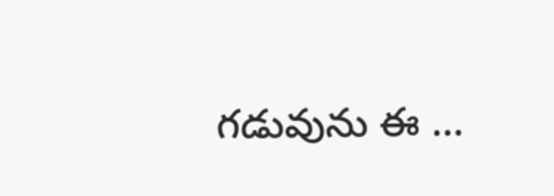గడువును ఈ …